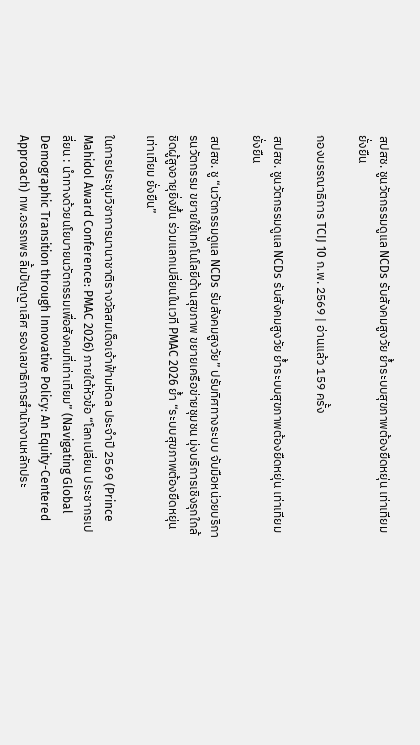สปสช. ชูนวัตกรรมดูแล NCDs รับสังคมสูงวัย ย้ำระบบสุขภาพต้องยืดหยุ่น เท่าเทียม ยั่งยืน

กองบรรณาธิการ TCIJ 10 ก.พ. 2569 | อ่านแล้ว 159 ครั้ง

สปสช. ชูนวัตกรรมดูแล NCDs รับสังคมสูงวัย ย้ำระบบสุขภาพต้องยืดหยุ่น เท่าเทียม ยั่งยืน

สปสช. ชู “นวัตกรรมดูแล NCDs รับสังคมสูงวัย” ปรับทิศทางระบบ จับมือหน่วยบริการนวัตกรรม ขยายใช้เทคโนโลยีด้านสุขภาพ ขยายเครือข่ายชุมชน มุ่งบริการเชิงรุกใกล้ชิดผู้สูงอายุยิ่งขึ้น ร่วมแลกเปลี่ยนในเวที PMAC 2026 ย้ำ “ระบบสุขภาพต้องยืดหยุ่น เท่าเทียม ยั่งยืน”

ในการประชุมวิชาการนานาชาติรางวัลสมเด็จเจ้าฟ้ามหิดล ประจำปี 2569 (Prince Mahidol Award Conference: PMAC 2026) ภายใต้หัวข้อ “โลกเปลี่ยน ประชากรเปลี่ยน : นำทางด้วยนโยบายนวัตกรรมเพื่อสังคมที่เท่าเทียม” (Navigating Global Demographic Transition through Innovative Policy: An Equity-Centered Approach) ทพ.อรรถพร ลิ้มปัญญาเลิศ รองเลขาธิการสำนักงานหลักประ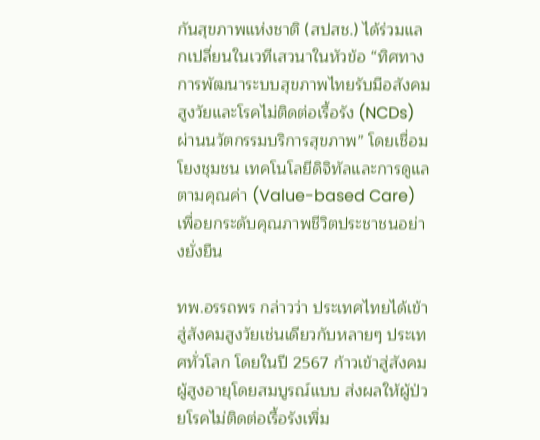กันสุขภาพแห่งชาติ (สปสช.) ได้ร่วมแลกเปลี่ยนในเวทีเสวนาในหัวข้อ “ทิศทางการพัฒนาระบบสุขภาพไทยรับมือสังคมสูงวัยและโรคไม่ติดต่อเรื้อรัง (NCDs) ผ่านนวัตกรรมบริการสุขภาพ” โดยเชื่อมโยงชุมชน เทคโนโลยีดิจิทัลและการดูแลตามคุณค่า (Value-based Care) เพื่อยกระดับคุณภาพชีวิตประชาชนอย่างยั่งยืน

ทพ.อรรถพร กล่าวว่า ประเทศไทยได้เข้าสู่สังคมสูงวัยเช่นเดียวกับหลายๆ ประเทศทั่วโลก โดยในปี 2567 ก้าวเข้าสู่สังคมผู้สูงอายุโดยสมบูรณ์แบบ ส่งผลให้ผู้ป่วยโรคไม่ติดต่อเรื้อรังเพิ่ม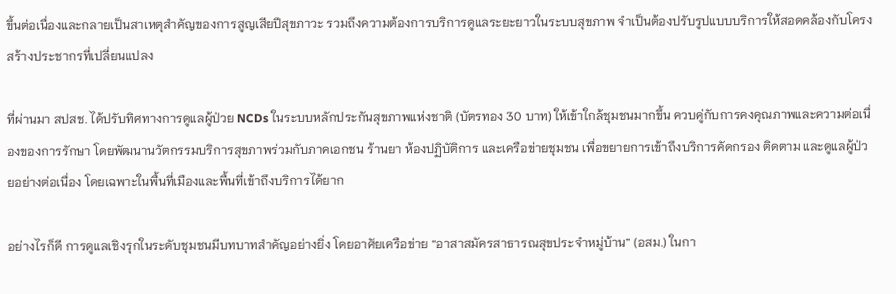ขึ้นต่อเนื่องและกลายเป็นสาเหตุสำคัญของการสูญเสียปีสุขภาวะ รวมถึงความต้องการบริการดูแลระยะยาวในระบบสุขภาพ จำเป็นต้องปรับรูปแบบบริการให้สอดคล้องกับโครงสร้างประชากรที่เปลี่ยนแปลง

ที่ผ่านมา สปสช. ได้ปรับทิศทางการดูแลผู้ป่วย NCDs ในระบบหลักประกันสุขภาพแห่งชาติ (บัตรทอง 30 บาท) ให้เข้าใกล้ชุมชนมากขึ้น ควบคู่กับการคงคุณภาพและความต่อเนื่องของการรักษา โดยพัฒนานวัตกรรมบริการสุขภาพร่วมกับภาคเอกชน ร้านยา ห้องปฏิบัติการ และเครือข่ายชุมชน เพื่อขยายการเข้าถึงบริการคัดกรอง ติดตาม และดูแลผู้ป่วยอย่างต่อเนื่อง โดยเฉพาะในพื้นที่เมืองและพื้นที่เข้าถึงบริการได้ยาก

อย่างไรก็ดี การดูแลเชิงรุกในระดับชุมชนมีบทบาทสำคัญอย่างยิ่ง โดยอาศัยเครือข่าย “อาสาสมัครสาธารณสุขประจำหมู่บ้าน” (อสม.) ในกา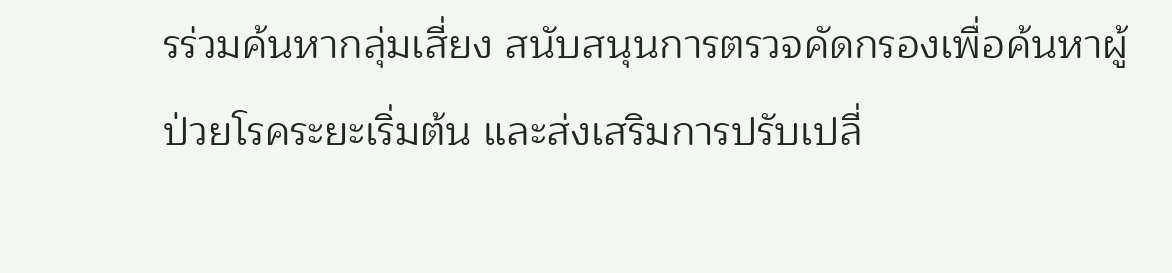รร่วมค้นหากลุ่มเสี่ยง สนับสนุนการตรวจคัดกรองเพื่อค้นหาผู้ป่วยโรคระยะเริ่มต้น และส่งเสริมการปรับเปลี่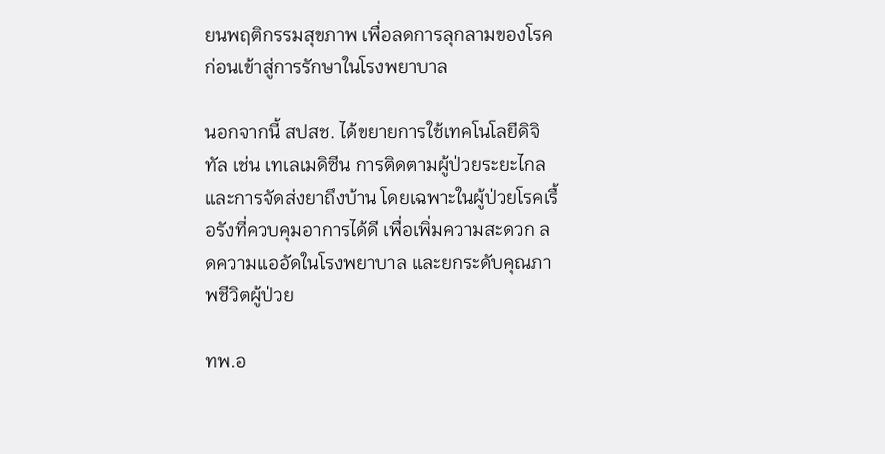ยนพฤติกรรมสุขภาพ เพื่อลดการลุกลามของโรคก่อนเข้าสู่การรักษาในโรงพยาบาล

นอกจากนี้ สปสช. ได้ขยายการใช้เทคโนโลยีดิจิทัล เช่น เทเลเมดิซีน การติดตามผู้ป่วยระยะไกล และการจัดส่งยาถึงบ้าน โดยเฉพาะในผู้ป่วยโรคเรื้อรังที่ควบคุมอาการได้ดี เพื่อเพิ่มความสะดวก ลดความแออัดในโรงพยาบาล และยกระดับคุณภาพชีวิตผู้ป่วย

ทพ.อ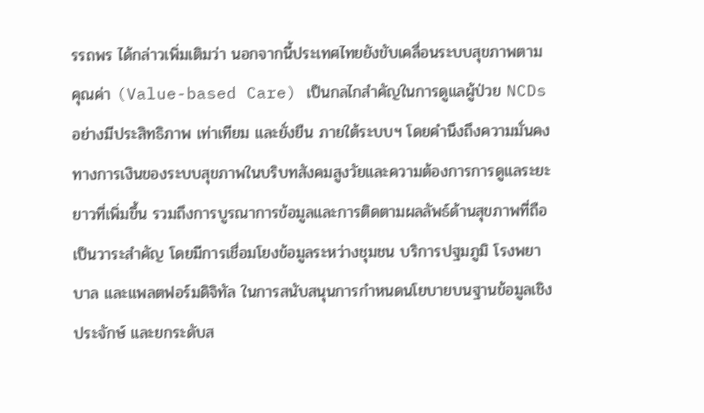รรถพร ได้กล่าวเพิ่มเติมว่า นอกจากนี้ประเทศไทยยังขับเคลื่อนระบบสุขภาพตามคุณค่า (Value-based Care) เป็นกลไกสำคัญในการดูแลผู้ป่วย NCDs อย่างมีประสิทธิภาพ เท่าเทียม และยั่งยืน ภายใต้ระบบฯ โดยคำนึงถึงความมั่นคงทางการเงินของระบบสุขภาพในบริบทสังคมสูงวัยและความต้องการการดูแลระยะยาวที่เพิ่มขึ้น รวมถึงการบูรณาการข้อมูลและการติดตามผลลัพธ์ด้านสุขภาพที่ถือเป็นวาระสำคัญ โดยมีการเชื่อมโยงข้อมูลระหว่างชุมชน บริการปฐมภูมิ โรงพยาบาล และแพลตฟอร์มดิจิทัล ในการสนับสนุนการกำหนดนโยบายบนฐานข้อมูลเชิงประจักษ์ และยกระดับส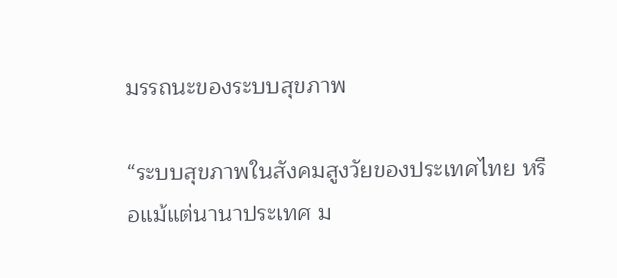มรรถนะของระบบสุขภาพ

“ระบบสุขภาพในสังคมสูงวัยของประเทศไทย หรือแม้แต่นานาประเทศ ม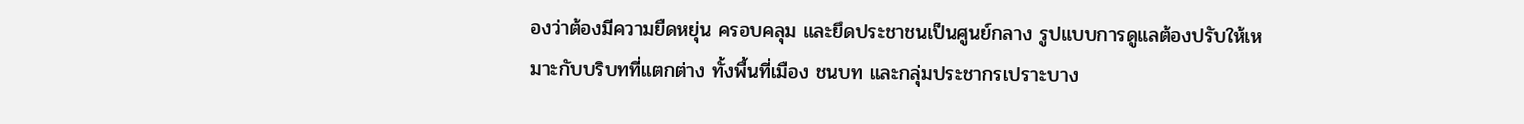องว่าต้องมีความยืดหยุ่น ครอบคลุม และยึดประชาชนเป็นศูนย์กลาง รูปแบบการดูแลต้องปรับให้เหมาะกับบริบทที่แตกต่าง ทั้งพื้นที่เมือง ชนบท และกลุ่มประชากรเปราะบาง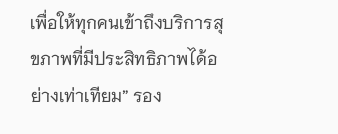เพื่อให้ทุกคนเข้าถึงบริการสุขภาพที่มีประสิทธิภาพได้อย่างเท่าเทียม” รอง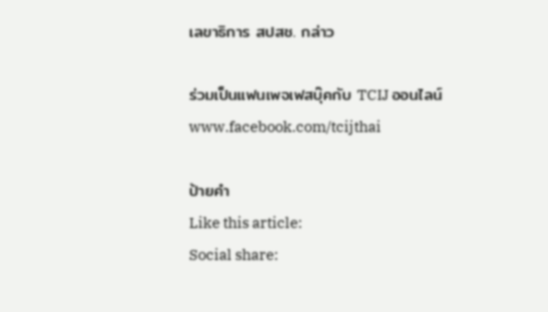เลขาธิการ สปสช. กล่าว

ร่วมเป็นแฟนเพจเฟสบุ๊คกับ TCIJ ออนไลน์
www.facebook.com/tcijthai

ป้ายคำ
Like this article:
Social share: